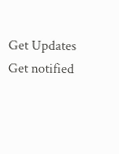Get Updates
Get notified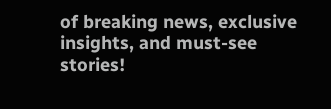of breaking news, exclusive insights, and must-see stories!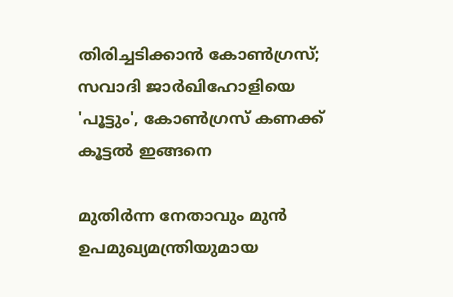തിരിച്ചടിക്കാൻ കോൺഗ്രസ്; സവാദി ജാർഖിഹോളിയെ 'പൂട്ടും', കോൺഗ്രസ് കണക്ക് കൂട്ടൽ ഇങ്ങനെ

മുതിർന്ന നേതാവും മുൻ ഉപമുഖ്യമന്ത്രിയുമായ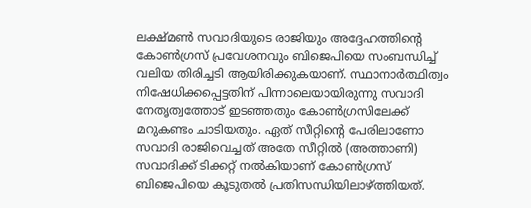ലക്ഷ്മൺ സവാദിയുടെ രാജിയും അദ്ദേഹത്തിന്റെ കോൺഗ്രസ് പ്രവേശനവും ബിജെപിയെ സംബന്ധിച്ച് വലിയ തിരിച്ചടി ആയിരിക്കുകയാണ്. സ്ഥാനാർത്ഥിത്വം നിഷേധിക്കപ്പെട്ടതിന് പിന്നാലെയായിരുന്നു സവാദി നേതൃത്വത്തോട് ഇടഞ്ഞതും കോൺഗ്രസിലേക്ക് മറുകണ്ടം ചാടിയതും. ഏത് സീറ്റിന്റെ പേരിലാണോ സവാദി രാജിവെച്ചത് അതേ സീറ്റിൽ (അത്താണി) സവാദിക്ക് ടിക്കറ്റ് നൽകിയാണ് കോൺഗ്രസ് ബിജെപിയെ കൂടുതൽ പ്രതിസന്ധിയിലാഴ്ത്തിയത്.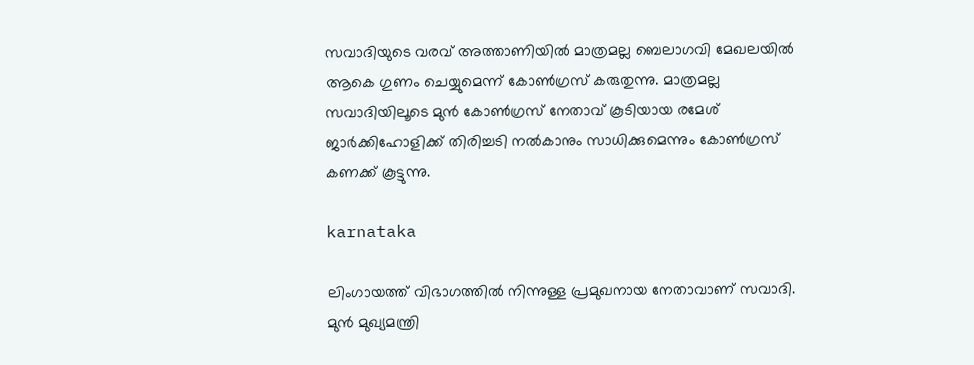സവാദിയുടെ വരവ് അത്താണിയിൽ മാത്രമല്ല ബെലാഗവി മേഖലയിൽ ആകെ ഗുണം ചെയ്യുമെന്ന് കോൺഗ്രസ് കരുതുന്നു. മാത്രമല്ല സവാദിയിലൂടെ മുൻ കോൺഗ്രസ് നേതാവ് കൂടിയായ രമേശ് ജാർക്കിഹോളിക്ക് തിരിച്ചടി നൽകാനും സാധിക്കുമെന്നും കോൺഗ്രസ് കണക്ക് കൂട്ടുന്നു.

karnataka

ലിംഗായത്ത് വിഭാഗത്തിൽ നിന്നുള്ള പ്രമുഖനായ നേതാവാണ് സവാദി. മുൻ മുഖ്യമന്ത്രി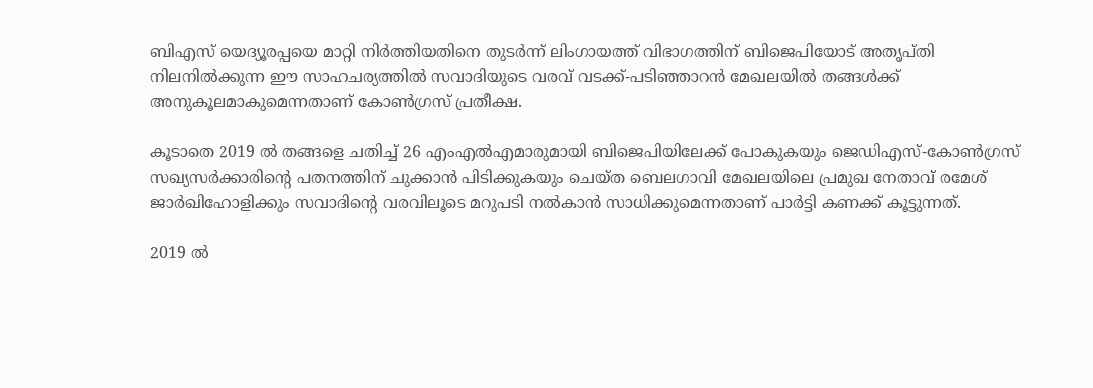ബിഎസ് യെദ്യൂരപ്പയെ മാറ്റി നിർത്തിയതിനെ തുടർന്ന് ലിംഗായത്ത് വിഭാഗത്തിന് ബിജെപിയോട് അതൃപ്തി നിലനിൽക്കുന്ന ഈ സാഹചര്യത്തിൽ സവാദിയുടെ വരവ് വടക്ക്-പടിഞ്ഞാറൻ മേഖലയിൽ തങ്ങൾക്ക് അനുകൂലമാകുമെന്നതാണ് കോൺഗ്രസ് പ്രതീക്ഷ.

കൂടാതെ 2019 ൽ തങ്ങളെ ചതിച്ച് 26 എംഎൽഎമാരുമായി ബിജെപിയിലേക്ക് പോകുകയും ജെഡിഎസ്-കോൺഗ്രസ് സഖ്യസർക്കാരിന്റെ പതനത്തിന് ചുക്കാൻ പിടിക്കുകയും ചെയ്ത ബെലഗാവി മേഖലയിലെ പ്രമുഖ നേതാവ് രമേശ് ജാർഖിഹോളിക്കും സവാദിന്റെ വരവിലൂടെ മറുപടി നൽകാൻ സാധിക്കുമെന്നതാണ് പാർട്ടി കണക്ക് കൂട്ടുന്നത്.

2019 ൽ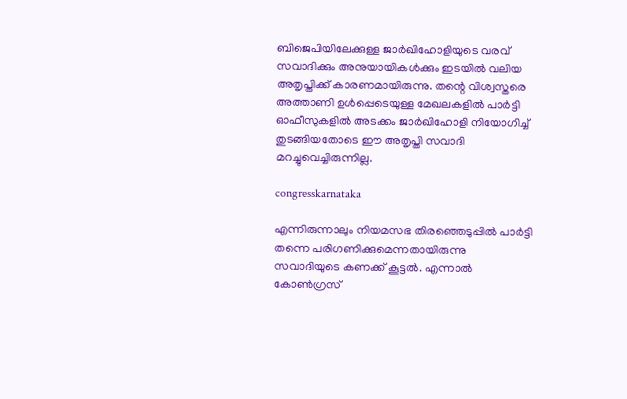ബിജെപിയിലേക്കുള്ള ജാർഖിഹോളിയുടെ വരവ് സവാദിക്കും അനുയായികൾക്കും ഇടയിൽ വലിയ അതൃപ്തിക്ക് കാരണമായിരുന്നു. തന്റെ വിശ്വസ്തരെ അത്താണി ഉൾപ്പെടെയുള്ള മേഖലകളിൽ പാർട്ടി ഓഫീസുകളിൽ അടക്കം ജാർഖിഹോളി നിയോഗിച്ച് തുടങ്ങിയതോടെ ഈ അതൃപ്തി സവാദി മറച്ചുവെച്ചിരുന്നില്ല.

congresskarnataka

എന്നിരുന്നാലും നിയമസഭ തിരഞ്ഞെടുപ്പിൽ പാർട്ടി തന്നെ പരിഗണിക്കുമെന്നതായിരുന്നു സവാദിയുടെ കണക്ക് കൂട്ടൽ. എന്നാൽ കോൺഗ്രസ്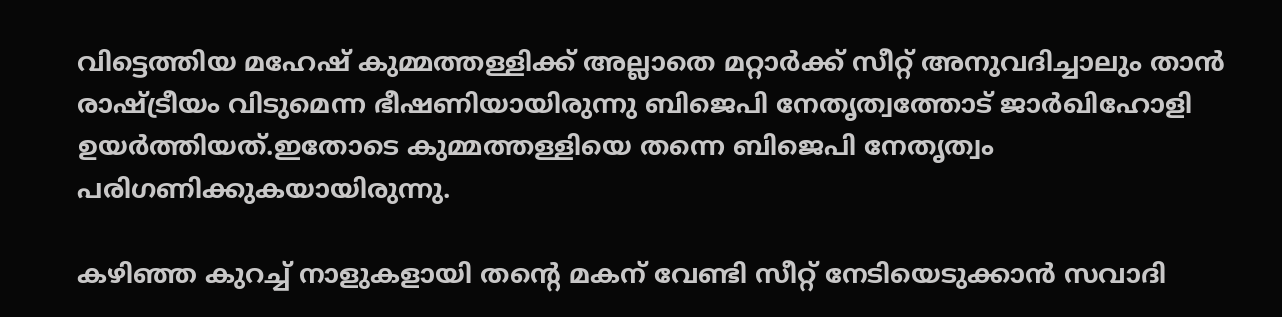വിട്ടെത്തിയ മഹേഷ് കുമ്മത്തള്ളിക്ക് അല്ലാതെ മറ്റാർക്ക് സീറ്റ് അനുവദിച്ചാലും താൻ രാഷ്ട്രീയം വിടുമെന്ന ഭീഷണിയായിരുന്നു ബിജെപി നേതൃത്വത്തോട് ജാർഖിഹോളി ഉയർത്തിയത്.ഇതോടെ കുമ്മത്തള്ളിയെ തന്നെ ബിജെപി നേതൃത്വം പരിഗണിക്കുകയായിരുന്നു.

കഴിഞ്ഞ കുറച്ച് നാളുകളായി തന്റെ മകന് വേണ്ടി സീറ്റ് നേടിയെടുക്കാൻ സവാദി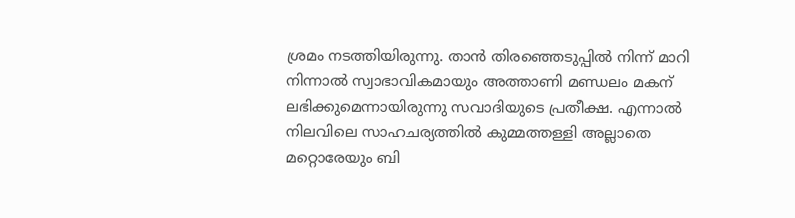ശ്രമം നടത്തിയിരുന്നു. താൻ തിരഞ്ഞെടുപ്പിൽ നിന്ന് മാറി നിന്നാൽ സ്വാഭാവികമായും അത്താണി മണ്ഡലം മകന് ലഭിക്കുമെന്നായിരുന്നു സവാദിയുടെ പ്രതീക്ഷ. എന്നാൽ നിലവിലെ സാഹചര്യത്തിൽ കുമ്മത്തള്ളി അല്ലാതെ മറ്റൊരേയും ബി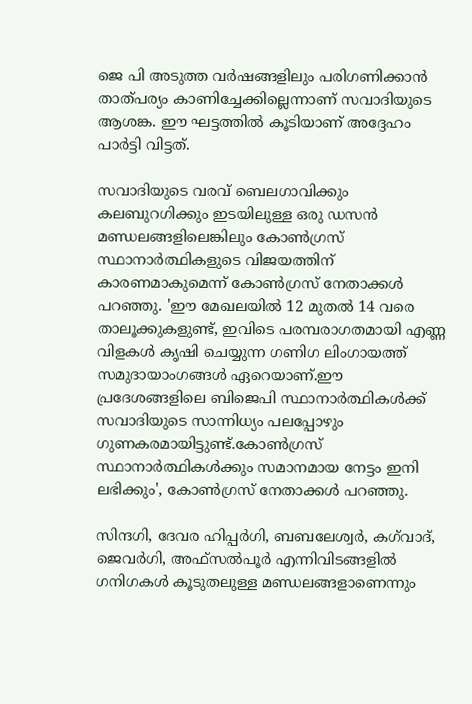ജെ പി അടുത്ത വർഷങ്ങളിലും പരിഗണിക്കാൻ താത്പര്യം കാണിച്ചേക്കില്ലെന്നാണ് സവാദിയുടെ ആശങ്ക. ഈ ഘട്ടത്തിൽ കൂടിയാണ് അദ്ദേഹം പാർട്ടി വിട്ടത്.

സവാദിയുടെ വരവ് ബെലഗാവിക്കും കലബുറഗിക്കും ഇടയിലുള്ള ഒരു ഡസൻ മണ്ഡലങ്ങളിലെങ്കിലും കോൺഗ്രസ് സ്ഥാനാർത്ഥികളുടെ വിജയത്തിന് കാരണമാകുമെന്ന് കോൺഗ്രസ് നേതാക്കൾ പറഞ്ഞു. 'ഈ മേഖലയിൽ 12 മുതൽ 14 വരെ താലൂക്കുകളുണ്ട്, ഇവിടെ പരമ്പരാഗതമായി എണ്ണ വിളകൾ കൃഷി ചെയ്യുന്ന ഗണിഗ ലിംഗായത്ത് സമുദായാംഗങ്ങൾ ഏറെയാണ്.ഈ പ്രദേശങ്ങളിലെ ബിജെപി സ്ഥാനാർത്ഥികൾക്ക് സവാദിയുടെ സാന്നിധ്യം പലപ്പോഴും ഗുണകരമായിട്ടുണ്ട്.കോൺഗ്രസ് സ്ഥാനാർത്ഥികൾക്കും സമാനമായ നേട്ടം ഇനി ലഭിക്കും', കോൺഗ്രസ് നേതാക്കൾ പറഞ്ഞു.

സിന്ദഗി, ദേവര ഹിപ്പർഗി, ബബലേശ്വർ, കഗ്‌വാദ്, ജെവർഗി, അഫ്സൽപൂർ എന്നിവിടങ്ങളിൽ ഗനിഗകൾ കൂടുതലുള്ള മണ്ഡലങ്ങളാണെന്നും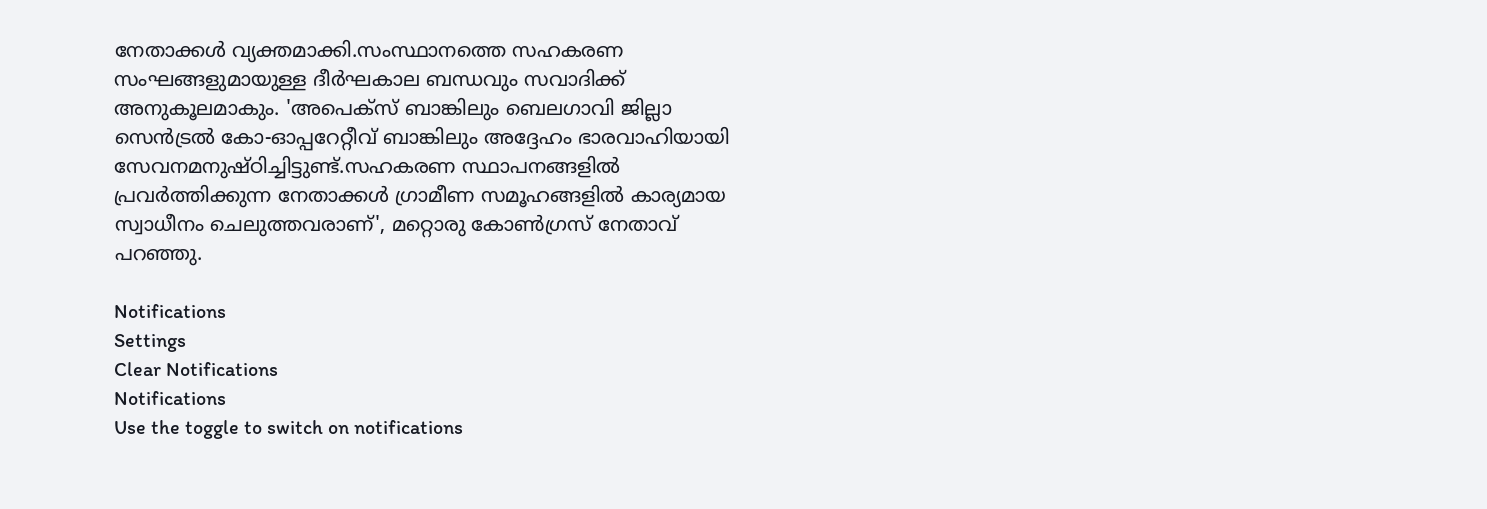നേതാക്കൾ വ്യക്തമാക്കി.സംസ്ഥാനത്തെ സഹകരണ സംഘങ്ങളുമായുള്ള ദീർഘകാല ബന്ധവും സവാദിക്ക് അനുകൂലമാകും. 'അപെക്‌സ് ബാങ്കിലും ബെലഗാവി ജില്ലാ സെൻട്രൽ കോ-ഓപ്പറേറ്റീവ് ബാങ്കിലും അദ്ദേഹം ഭാരവാഹിയായി സേവനമനുഷ്ഠിച്ചിട്ടുണ്ട്.സഹകരണ സ്ഥാപനങ്ങളിൽ പ്രവർത്തിക്കുന്ന നേതാക്കൾ ഗ്രാമീണ സമൂഹങ്ങളിൽ കാര്യമായ സ്വാധീനം ചെലുത്തവരാണ്', മറ്റൊരു കോൺഗ്രസ് നേതാവ് പറഞ്ഞു.

Notifications
Settings
Clear Notifications
Notifications
Use the toggle to switch on notifications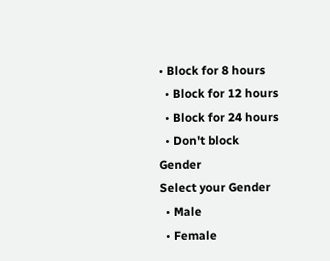• Block for 8 hours
  • Block for 12 hours
  • Block for 24 hours
  • Don't block
Gender
Select your Gender
  • Male
  • Female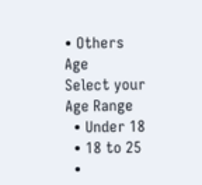• Others
Age
Select your Age Range
  • Under 18
  • 18 to 25
  •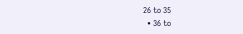26 to 35
  • 36 to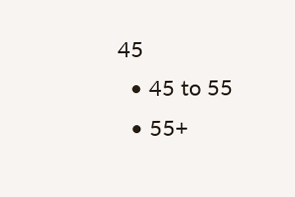45
  • 45 to 55
  • 55+